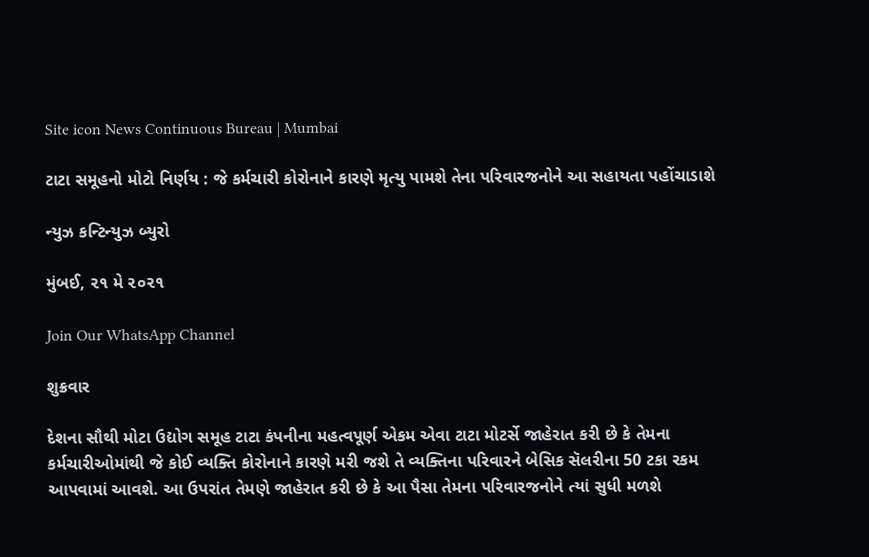Site icon News Continuous Bureau | Mumbai

ટાટા સમૂહનો મોટો નિર્ણય : જે કર્મચારી કોરોનાને કારણે મૃત્યુ પામશે તેના પરિવારજનોને આ સહાયતા પહોંચાડાશે

ન્યુઝ કન્ટિન્યુઝ બ્યુરો

મુંબઈ, ૨૧ મે ૨૦૨૧

Join Our WhatsApp Channel

શુક્રવાર

દેશના સૌથી મોટા ઉદ્યોગ સમૂહ ટાટા કંપનીના મહત્વપૂર્ણ એકમ એવા ટાટા મોટર્સે જાહેરાત કરી છે કે તેમના કર્મચારીઓમાંથી જે કોઈ વ્યક્તિ કોરોનાને કારણે મરી જશે તે વ્યક્તિના પરિવારને બેસિક સૅલરીના 50 ટકા રકમ આપવામાં આવશે. આ ઉપરાંત તેમણે જાહેરાત કરી છે કે આ પૈસા તેમના પરિવારજનોને ત્યાં સુધી મળશે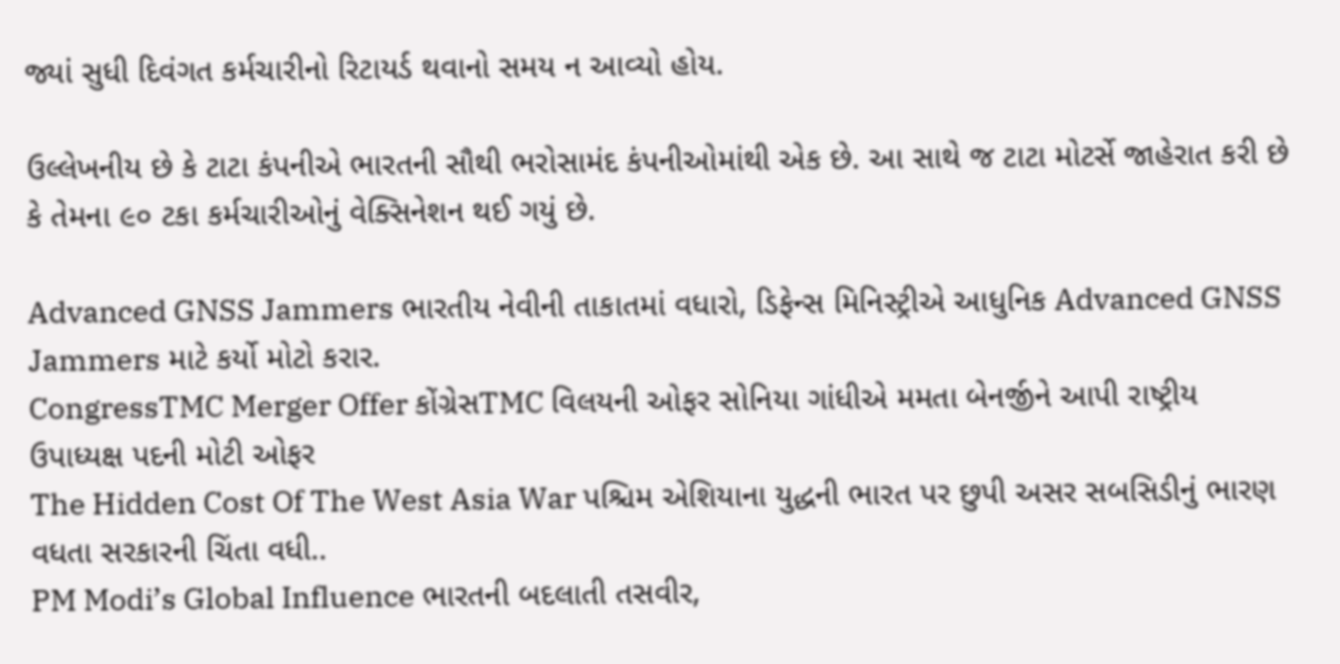જ્યાં સુધી દિવંગત કર્મચારીનો રિટાયર્ડ થવાનો સમય ન આવ્યો હોય.

ઉલ્લેખનીય છે કે ટાટા કંપનીએ ભારતની સૌથી ભરોસામંદ કંપનીઓમાંથી એક છે. આ સાથે જ ટાટા મોટર્સે જાહેરાત કરી છે કે તેમના ૯૦ ટકા કર્મચારીઓનું વેક્સિનેશન થઈ ગયું છે.

Advanced GNSS Jammers ભારતીય નેવીની તાકાતમાં વધારો, ડિફેન્સ મિનિસ્ટ્રીએ આધુનિક Advanced GNSS Jammers માટે કર્યો મોટો કરાર.
CongressTMC Merger Offer કોંગ્રેસTMC વિલયની ઓફર સોનિયા ગાંધીએ મમતા બેનર્જીને આપી રાષ્ટ્રીય ઉપાધ્યક્ષ પદની મોટી ઓફર
The Hidden Cost Of The West Asia War પશ્ચિમ એશિયાના યુદ્ધની ભારત પર છુપી અસર સબસિડીનું ભારણ વધતા સરકારની ચિંતા વધી..
PM Modi’s Global Influence ભારતની બદલાતી તસવીર,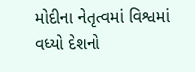મોદીના નેતૃત્વમાં વિશ્વમાં વધ્યો દેશનો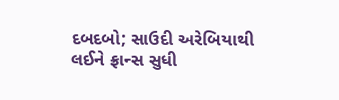દબદબો; સાઉદી અરેબિયાથી લઈને ફ્રાન્સ સુધી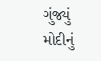ગુંજ્યું મોદીનું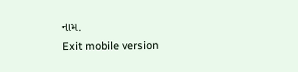નામ.
Exit mobile version